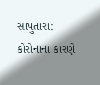સાપુતારા: કોરોનાના કારણે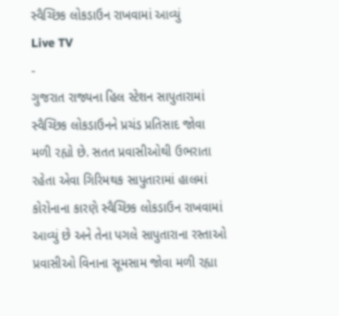સ્વૈચ્છિક લોકડાઉન રાખવામાં આવ્યું
Live TV
-
ગુજરાત રાજ્યના હિલ સ્ટેશન સાપુતારામાં સ્વૈચ્છિક લોકડાઉનને પ્રચંડ પ્રતિસાદ જોવા મળી રહ્યો છે. સતત પ્રવાસીઓથી ઉભરાતા રહેતા એવા ગિરિમથક સાપુતારામાં હાલમાં કોરોનાના કારણે સ્વૈચ્છિક લોકડાઉન રાખવામાં આવ્યું છે અને તેના પગલે સાપુતારાના રસ્તાઓ પ્રવાસીઓ વિનાના સૂમસામ જોવા મળી રહ્યા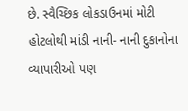છે. સ્વૈચ્છિક લોકડાઉનમાં મોટી હોટલોથી માંડી નાની- નાની દુકાનોના વ્યાપારીઓ પણ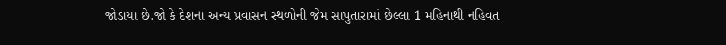જોડાયા છે.જો કે દેશના અન્ય પ્રવાસન સ્થળોની જેમ સાપુતારામાં છેલ્લા 1 મહિનાથી નહિવત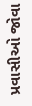પ્રવાસીઓ જોવા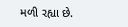મળી રહ્યા છે.